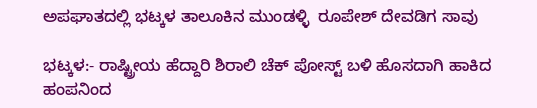ಅಪಘಾತದಲ್ಲಿ ಭಟ್ಕಳ ತಾಲೂಕಿನ ಮುಂಡಳ್ಳಿ  ರೂಪೇಶ್ ದೇವಡಿಗ ಸಾವು

ಭಟ್ಕಳ:- ರಾಷ್ಟ್ರೀಯ ಹೆದ್ದಾರಿ ಶಿರಾಲಿ ಚೆಕ್ ಪೋಸ್ಟ್ ಬಳಿ ಹೊಸದಾಗಿ ಹಾಕಿದ ಹಂಪನಿಂದ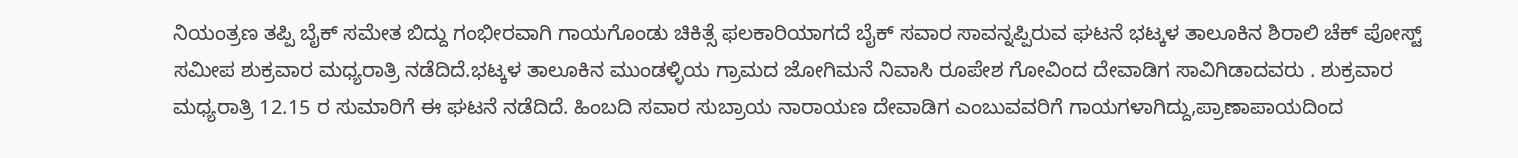ನಿಯಂತ್ರಣ ತಪ್ಪಿ ಬೈಕ್ ಸಮೇತ ಬಿದ್ದು ಗಂಭೀರವಾಗಿ ಗಾಯಗೊಂಡು ಚಿಕಿತ್ಸೆ ಫಲಕಾರಿಯಾಗದೆ ಬೈಕ್ ಸವಾರ ಸಾವನ್ನಪ್ಪಿರುವ ಘಟನೆ ಭಟ್ಕಳ ತಾಲೂಕಿನ ಶಿರಾಲಿ ಚೆಕ್ ಪೋಸ್ಟ್ ಸಮೀಪ ಶುಕ್ರವಾರ ಮಧ್ಯರಾತ್ರಿ ನಡೆದಿದೆ.ಭಟ್ಕಳ ತಾಲೂಕಿನ ಮುಂಡಳ್ಳಿಯ ಗ್ರಾಮದ ಜೋಗಿಮನೆ ನಿವಾಸಿ ರೂಪೇಶ ಗೋವಿಂದ ದೇವಾಡಿಗ ಸಾವಿಗಿಡಾದವರು . ಶುಕ್ರವಾರ ಮಧ್ಯರಾತ್ರಿ 12.15 ರ ಸುಮಾರಿಗೆ ಈ ಘಟನೆ ನಡೆದಿದೆ. ಹಿಂಬದಿ ಸವಾರ ಸುಬ್ರಾಯ ನಾರಾಯಣ ದೇವಾಡಿಗ ಎಂಬುವವರಿಗೆ ಗಾಯಗಳಾಗಿದ್ದು,ಪ್ರಾಣಾಪಾಯದಿಂದ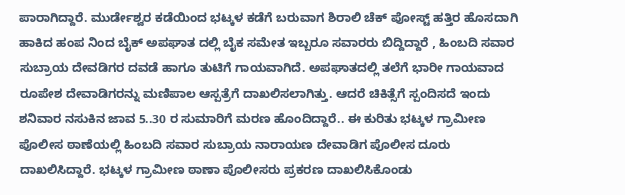ಪಾರಾಗಿದ್ದಾರೆ. ಮುರ್ಡೇಶ್ವರ ಕಡೆಯಿಂದ ಭಟ್ಕಳ ಕಡೆಗೆ ಬರುವಾಗ ಶಿರಾಲಿ ಚೆಕ್ ಪೋಸ್ಟ್ ಹತ್ತಿರ ಹೊಸದಾಗಿ ಹಾಕಿದ ಹಂಪ ನಿಂದ ಬೈಕ್‌ ಅಪಘಾತ ದಲ್ಲಿ ಬೈಕ ಸಮೇತ ಇಬ್ಬರೂ ಸವಾರರು ಬಿದ್ದಿದ್ದಾರೆ , ಹಿಂಬದಿ ಸವಾರ ಸುಬ್ರಾಯ ದೇವಡಿಗರ ದವಡೆ ಹಾಗೂ ತುಟಿಗೆ ಗಾಯವಾಗಿದೆ. ಅಪಘಾತದಲ್ಲಿ ತಲೆಗೆ ಭಾರೀ ಗಾಯವಾದ ರೂಪೇಶ ದೇವಾಡಿಗರನ್ನು ಮಣಿಪಾಲ ಆಸ್ಪತ್ರೆಗೆ ದಾಖಲಿಸಲಾಗಿತ್ತು. ಆದರೆ ಚಿಕಿತ್ಸೆಗೆ ಸ್ಪಂದಿಸದೆ ಇಂದು ಶನಿವಾರ ನಸುಕಿನ ಜಾವ 5..30 ರ ಸುಮಾರಿಗೆ ಮರಣ ಹೊಂದಿದ್ದಾರೆ.. ಈ ಕುರಿತು ಭಟ್ಕಳ ಗ್ರಾಮೀಣ ಪೊಲೀಸ ಠಾಣೆಯಲ್ಲಿ ಹಿಂಬದಿ ಸವಾರ ಸುಬ್ರಾಯ ನಾರಾಯಣ ದೇವಾಡಿಗ ಪೊಲೀಸ ದೂರು ದಾಖಲಿಸಿದ್ದಾರೆ. ಭಟ್ಕಳ ಗ್ರಾಮೀಣ ಠಾಣಾ ಪೊಲೀಸರು ಪ್ರಕರಣ ದಾಖಲಿಸಿಕೊಂಡು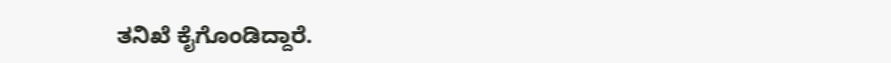ತನಿಖೆ ಕೈಗೊಂಡಿದ್ದಾರೆ.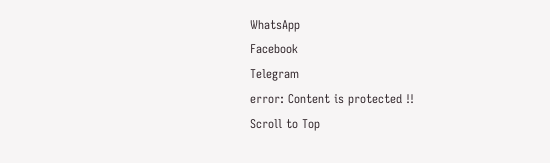WhatsApp
Facebook
Telegram
error: Content is protected !!
Scroll to Top